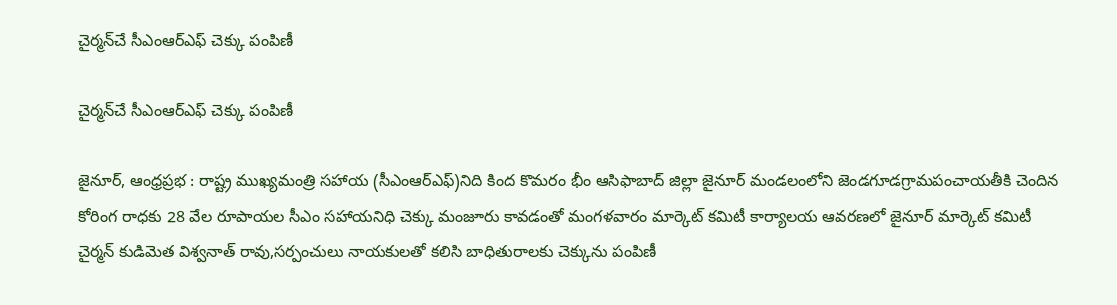చైర్మన్‌చే సీఎంఆర్ఎఫ్ చెక్కు పంపిణీ

చైర్మన్‌చే సీఎంఆర్ఎఫ్ చెక్కు పంపిణీ

జైనూర్, ఆంధ్రప్రభ : రాష్ట్ర ముఖ్యమంత్రి సహాయ (సీఎంఆర్ఎఫ్)నిది కింద కొమరం భీం ఆసిఫాబాద్ జిల్లా జైనూర్ మండలంలోని జెండగూడగ్రామపంచాయతీకి చెందిన కోరింగ రాధకు 28 వేల రూపాయల సీఎం సహాయనిధి చెక్కు మంజూరు కావడంతో మంగళవారం మార్కెట్ కమిటీ కార్యాలయ ఆవరణలో జైనూర్ మార్కెట్ కమిటీ చైర్మన్ కుడిమెత విశ్వనాత్ రావు,సర్పంచులు నాయకులతో కలిసి బాధితురాలకు చెక్కును పంపిణీ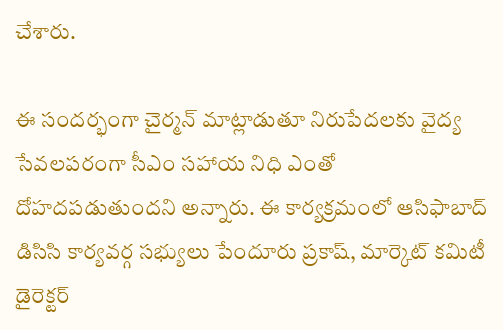చేశారు.

ఈ సందర్భంగా చైర్మన్ మాట్లాడుతూ నిరుపేదలకు వైద్య సేవలపరంగా సీఎం సహాయ నిధి ఎంతో దోహదపడుతుందని అన్నారు. ఈ కార్యక్రమంలో ఆసిఫాబాద్ డిసిసి కార్యవర్గ సభ్యులు పేందూరు ప్రకాష్, మార్కెట్ కమిటీ డైరెక్టర్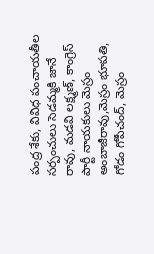పంద్ర శేకు, వివిధ పంచాయతీల సర్పంచులు సెడమ్మకి జానే రావు, మడవి లక్ష్మణ్, కాంగ్రెస్ పార్టీ నాయకులు మెస్రం అంబాజీరావు,మెస్రం భూపతి, గోడం గోపీచంద్, మెస్రం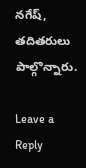నగేష్, తదితరులు పాల్గొన్నారు.

Leave a Reply